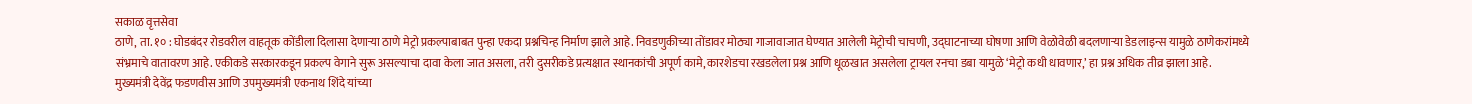सकाळ वृत्तसेवा
ठाणे, ता. १० : घोडबंदर रोडवरील वाहतूक कोंडीला दिलासा देणाऱ्या ठाणे मेट्रो प्रकल्पाबाबत पुन्हा एकदा प्रश्नचिन्ह निर्माण झाले आहे. निवडणुकीच्या तोंडावर मोठ्या गाजावाजात घेण्यात आलेली मेट्रोची चाचणी, उद्घाटनाच्या घोषणा आणि वेळोवेळी बदलणाऱ्या डेडलाइन्स यामुळे ठाणेकरांमध्ये संभ्रमाचे वातावरण आहे. एकीकडे सरकारकडून प्रकल्प वेगाने सुरू असल्याचा दावा केला जात असला, तरी दुसरीकडे प्रत्यक्षात स्थानकांची अपूर्ण कामे, कारशेडचा रखडलेला प्रश्न आणि धूळखात असलेला ट्रायल रनचा डबा यामुळे ‘मेट्रो कधी धावणार,’ हा प्रश्न अधिक तीव्र झाला आहे.
मुख्यमंत्री देवेंद्र फडणवीस आणि उपमुख्यमंत्री एकनाथ शिंदे यांच्या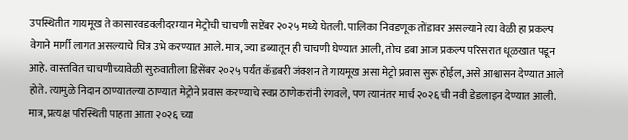उपस्थितीत गायमूख ते कासारवडवलीदरम्यान मेट्रोची चाचणी सप्टेंबर २०२५ मध्ये घेतली. पालिका निवडणूक तोंडावर असल्याने त्या वेळी हा प्रकल्प वेगाने मार्गी लागत असल्याचे चित्र उभे करण्यात आले. मात्र, ज्या डब्यातून ही चाचणी घेण्यात आली, तोच डबा आज प्रकल्प परिसरात धूळखात पडून आहे. वास्तवित चाचणीच्यावेळी सुरुवातीला डिसेंबर २०२५ पर्यंत कॅडबरी जंक्शन ते गायमूख असा मेट्रो प्रवास सुरू होईल, असे आश्वासन देण्यात आले होते. त्यामुळे निदान ठाण्यातल्या ठाण्यात मेट्रोने प्रवास करण्याचे स्वप्न ठाणेकरांनी रंगवले, पण त्यानंतर मार्च २०२६ ची नवी डेडलाइन देण्यात आली. मात्र, प्रत्यक्ष परिस्थिती पाहता आता २०२६ च्या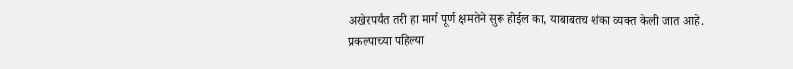अखेरपर्यंत तरी हा मार्ग पूर्ण क्षमतेने सुरू होईल का, याबाबतच शंका व्यक्त केली जात आहे.
प्रकल्पाच्या पहिल्या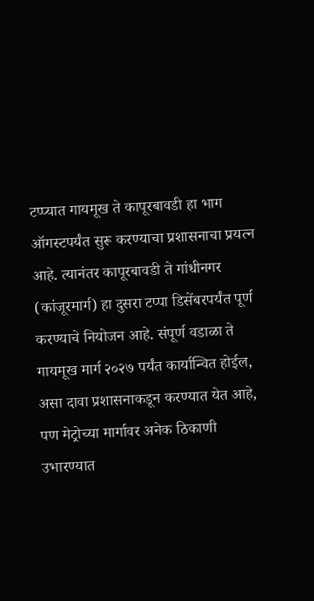टप्प्यात गायमूख ते कापूरबावडी हा भाग ऑगस्टपर्यंत सुरू करण्याचा प्रशासनाचा प्रयत्न आहे. त्यानंतर कापूरबावडी ते गांधीनगर (कांजूरमार्ग) हा दुसरा टप्पा डिसेंबरपर्यंत पूर्ण करण्याचे नियोजन आहे. संपूर्ण वडाळा ते गायमूख मार्ग २०२७ पर्यंत कार्यान्वित होईल, असा दावा प्रशासनाकडून करण्यात येत आहे, पण मेट्रोच्या मार्गावर अनेक ठिकाणी उभारण्यात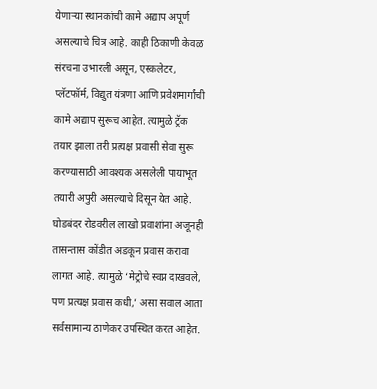येणाऱ्या स्थानकांची कामे अद्याप अपूर्ण असल्याचे चित्र आहे. काही ठिकाणी केवळ संरचना उभारली असून, एस्कलेटर, प्लॅटफॉर्म, विद्युत यंत्रणा आणि प्रवेशमार्गांची कामे अद्याप सुरूच आहेत. त्यामुळे ट्रॅक तयार झाला तरी प्रत्यक्ष प्रवासी सेवा सुरू करण्यासाठी आवश्यक असलेली पायाभूत तयारी अपुरी असल्याचे दिसून येत आहे.
घोडबंदर रोडवरील लाखो प्रवाशांना अजूनही तासन्तास कोंडीत अडकून प्रवास करावा लागत आहे. त्यामुळे ‘मेट्रोचे स्वप्न दाखवले, पण प्रत्यक्ष प्रवास कधी,’ असा सवाल आता सर्वसामान्य ठाणेकर उपस्थित करत आहेत.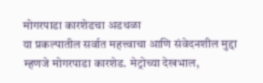मोगरपाडा कारशेडचा अडथळा
या प्रकल्पातील सर्वात महत्त्वाचा आणि संवेदनशील मुद्दा म्हणजे मोगरपाडा कारशेड. मेट्रोच्या देखभाल,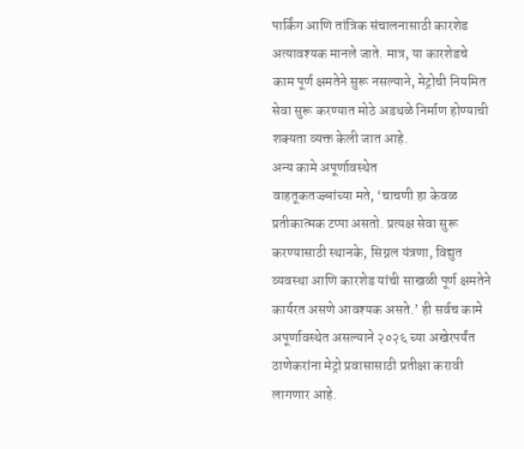पार्किंग आणि तांत्रिक संचालनासाठी कारशेड अत्यावश्यक मानले जाते. मात्र, या कारशेडचे काम पूर्ण क्षमतेने सुरू नसल्याने, मेट्रोची नियमित सेवा सुरू करण्यात मोठे अडथळे निर्माण होण्याची शक्यता व्यक्त केली जात आहे.
अन्य कामे अपूर्णावस्थेत
वाहतूकतज्ज्ञांच्या मते, ‘चाचणी हा केवळ प्रतीकात्मक टप्पा असतो. प्रत्यक्ष सेवा सुरू करण्यासाठी स्थानके, सिग्नल यंत्रणा, विद्युत व्यवस्था आणि कारशेड यांची साखळी पूर्ण क्षमतेने कार्यरत असणे आवश्यक असते.’ ही सर्वच कामे अपूर्णावस्थेत असल्याने २०२६ च्या अखेरपर्यंत ठाणेकरांना मेट्रो प्रवासासाठी प्रतीक्षा करावी लागणार आहे.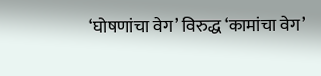‘घोषणांचा वेग’ विरुद्ध ‘कामांचा वेग’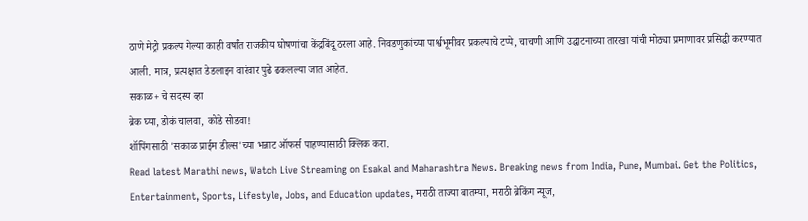ठाणे मेट्रो प्रकल्प गेल्या काही वर्षांत राजकीय घोषणांचा केंद्रबिंदू ठरला आहे. निवडणुकांच्या पार्श्वभूमीवर प्रकल्पाचे टप्पे, चाचणी आणि उद्घाटनाच्या तारखा यांची मोठ्या प्रमाणावर प्रसिद्धी करण्यात आली. मात्र, प्रत्यक्षात डेडलाइन वारंवार पुढे ढकलल्या जात आहेत.
सकाळ+ चे सदस्य व्हा
ब्रेक घ्या, डोकं चालवा, कोडे सोडवा!
शॉपिंगसाठी 'सकाळ प्राईम डील्स'च्या भन्नाट ऑफर्स पाहण्यासाठी क्लिक करा.
Read latest Marathi news, Watch Live Streaming on Esakal and Maharashtra News. Breaking news from India, Pune, Mumbai. Get the Politics, Entertainment, Sports, Lifestyle, Jobs, and Education updates, मराठी ताज्या बातम्या, मराठी ब्रेकिंग न्यूज,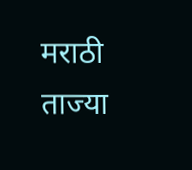मराठी ताज्या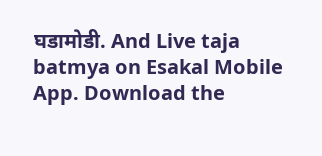घडामोडी. And Live taja batmya on Esakal Mobile App. Download the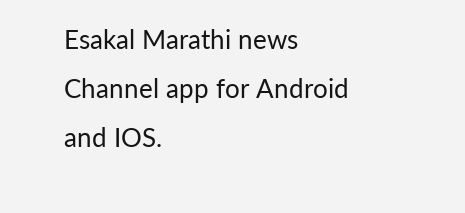Esakal Marathi news Channel app for Android and IOS.